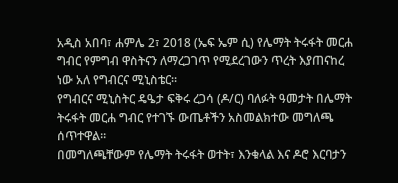አዲስ አበባ፣ ሐምሌ 2፣ 2018 (ኤፍ ኤም ሲ) የሌማት ትሩፋት መርሐ ግብር የምግብ ዋስትናን ለማረጋገጥ የሚደረገውን ጥረት እያጠናከረ ነው አለ የግብርና ሚኒስቴር።
የግብርና ሚኒስትር ዴዔታ ፍቅሩ ረጋሳ (ዶ/ር) ባለፉት ዓመታት በሌማት ትሩፋት መርሐ ግብር የተገኙ ውጤቶችን አስመልክተው መግለጫ ሰጥተዋል፡፡
በመግለጫቸውም የሌማት ትሩፋት ወተት፣ እንቁላል እና ዶሮ እርባታን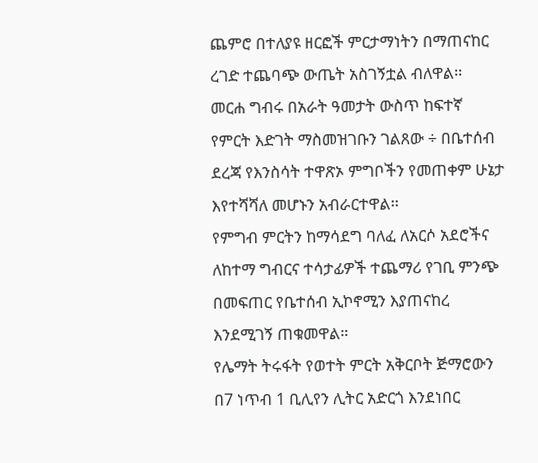ጨምሮ በተለያዩ ዘርፎች ምርታማነትን በማጠናከር ረገድ ተጨባጭ ውጤት አስገኝቷል ብለዋል፡፡
መርሐ ግብሩ በአራት ዓመታት ውስጥ ከፍተኛ የምርት እድገት ማስመዝገቡን ገልጸው ÷ በቤተሰብ ደረጃ የእንስሳት ተዋጽኦ ምግቦችን የመጠቀም ሁኔታ እየተሻሻለ መሆኑን አብራርተዋል፡፡
የምግብ ምርትን ከማሳደግ ባለፈ ለአርሶ አደሮችና ለከተማ ግብርና ተሳታፊዎች ተጨማሪ የገቢ ምንጭ በመፍጠር የቤተሰብ ኢኮኖሚን እያጠናከረ እንደሚገኝ ጠቁመዋል።
የሌማት ትሩፋት የወተት ምርት አቅርቦት ጅማሮውን በ7 ነጥብ 1 ቢሊየን ሊትር አድርጎ እንደነበር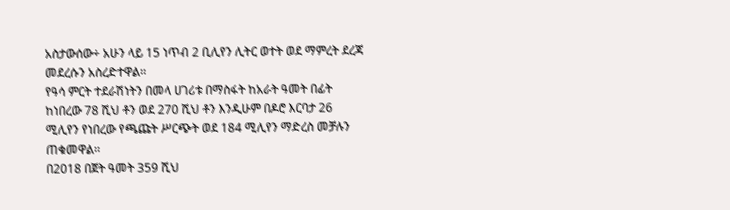አስታውሰው÷ አሁን ላይ 15 ነጥብ 2 ቢሊየን ሊትር ወተት ወደ ማምረት ደረጃ መደረሱን አስረድተዋል፡፡
የዓሳ ምርት ተደራሽነትን በመላ ሀገሪቱ በማስፋት ከአራት ዓመት በፊት ከነበረው 78 ሺህ ቶን ወደ 270 ሺህ ቶን እንዲሁም በዶሮ እርባታ 26 ሚሊየን የነበረው የጫጩት ሥርጭት ወደ 184 ሚሊየን ማድረስ መቻሉን ጠቁመዋል፡፡
በ2018 በጀት ዓመት 359 ሺህ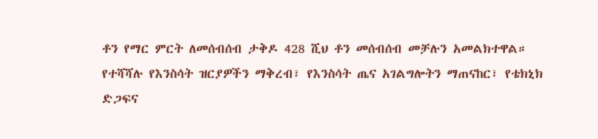ቶን የማር ምርት ለመሰብሰብ ታቅዶ 428 ሺህ ቶን መሰብሰብ መቻሉን አመልክተዋል።
የተሻሻሉ የእንስሳት ዝርያዎችን ማቅረብ፣ የእንስሳት ጤና አገልግሎትን ማጠናከር፣ የቴክኒክ ድጋፍና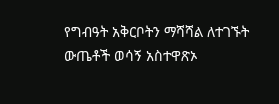የግብዓት አቅርቦትን ማሻሻል ለተገኙት ውጤቶች ወሳኝ አስተዋጽኦ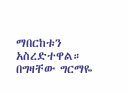ማበርከቱን አስረድተዋል።
በግዛቸው ግርማዬ